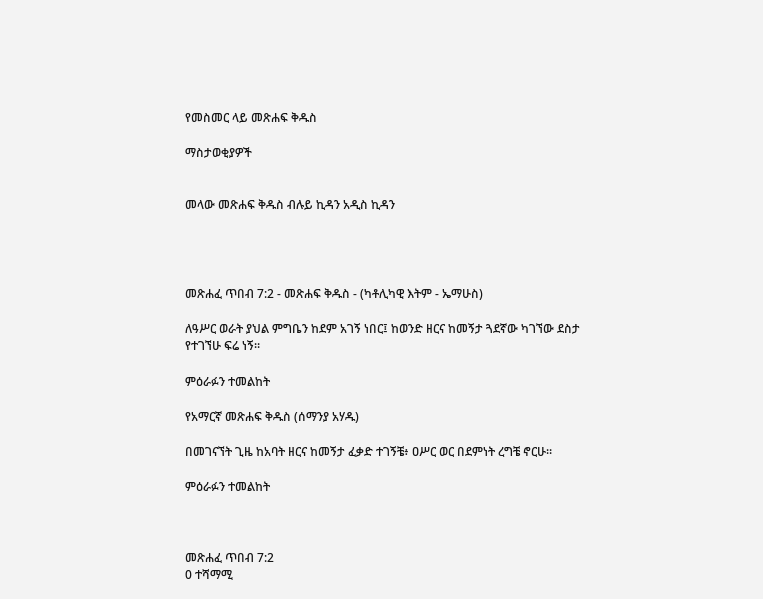የመስመር ላይ መጽሐፍ ቅዱስ

ማስታወቂያዎች


መላው መጽሐፍ ቅዱስ ብሉይ ኪዳን አዲስ ኪዳን




መጽሐፈ ጥበብ 7:2 - መጽሐፍ ቅዱስ - (ካቶሊካዊ እትም - ኤማሁስ)

ለዓሥር ወራት ያህል ምግቤን ከደም አገኝ ነበር፤ ከወንድ ዘርና ከመኝታ ጓደኛው ካገኘው ደስታ የተገኘሁ ፍሬ ነኝ።

ምዕራፉን ተመልከት

የአማርኛ መጽሐፍ ቅዱስ (ሰማንያ አሃዱ)

በመገናኘት ጊዜ ከአባት ዘርና ከመኝታ ፈቃድ ተገኝቼ፥ ዐሥር ወር በደምነት ረግቼ ኖርሁ።

ምዕራፉን ተመልከት



መጽሐፈ ጥበብ 7:2
0 ተሻማሚ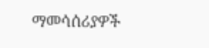ማመሳሰሪያዎች